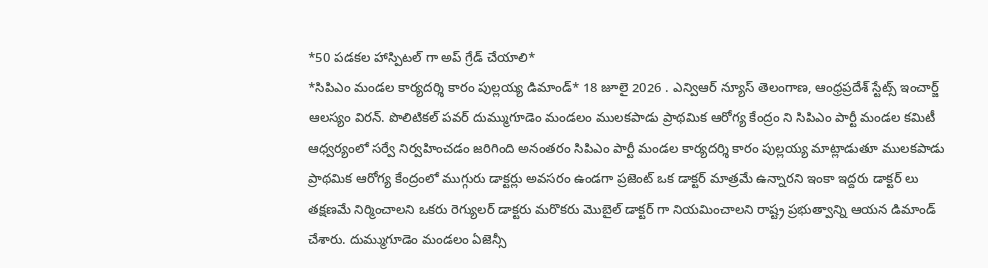*50 పడకల హాస్పిటల్ గా అప్ గ్రేడ్ చేయాలి*
*సిపిఎం మండల కార్యదర్శి కారం పుల్లయ్య డిమాండ్* 18 జూలై 2026 . ఎన్విఆర్ న్యూస్ తెలంగాణ, ఆంధ్రప్రదేశ్ స్టేట్స్ ఇంచార్జ్ ఆలస్యం విరన్. పొలిటికల్ పవర్ దుమ్ముగూడెం మండలం ములకపాడు ప్రాథమిక ఆరోగ్య కేంద్రం ని సిపిఎం పార్టీ మండల కమిటీ ఆధ్వర్యంలో సర్వే నిర్వహించడం జరిగింది అనంతరం సిపిఎం పార్టీ మండల కార్యదర్శి కారం పుల్లయ్య మాట్లాడుతూ ములకపాడు ప్రాథమిక ఆరోగ్య కేంద్రంలో ముగ్గురు డాక్టర్లు అవసరం ఉండగా ప్రజెంట్ ఒక డాక్టర్ మాత్రమే ఉన్నారని ఇంకా ఇద్దరు డాక్టర్ లు తక్షణమే నిర్మించాలని ఒకరు రెగ్యులర్ డాక్టరు మరొకరు మొబైల్ డాక్టర్ గా నియమించాలని రాష్ట్ర ప్రభుత్వాన్ని ఆయన డిమాండ్ చేశారు. దుమ్ముగూడెం మండలం ఏజెన్సీ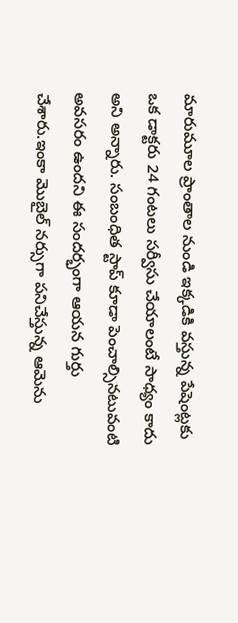మారుమూల ప్రాంతాల నుండి ఇక్కడికి వస్తున్న పేషెంట్లకు ఒక డాక్టరు 24 గంటలు సర్వీసు చేయాలంటే సాధ్యం కాదు అని అన్నారు. సంబంధిత స్టాప్ కూడా పెంచాల్సినటువంటి అవసరం ఉందని ఈ సందర్భంగా ఆయన గుర్తు చేశారు.ఇంకా మొబైల్ నర్సుగా పనిచేస్తున్న ఆమెను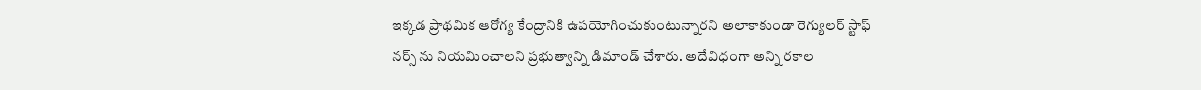ఇక్కడ ప్రాథమిక ఆరోగ్య కేంద్రానికి ఉపయోగించుకుంటున్నారని అలాకాకుండా రెగ్యులర్ స్టాఫ్ నర్స్ ను నియమించాలని ప్రభుత్వాన్ని డిమాండ్ చేశారు. అదేవిధంగా అన్ని రకాల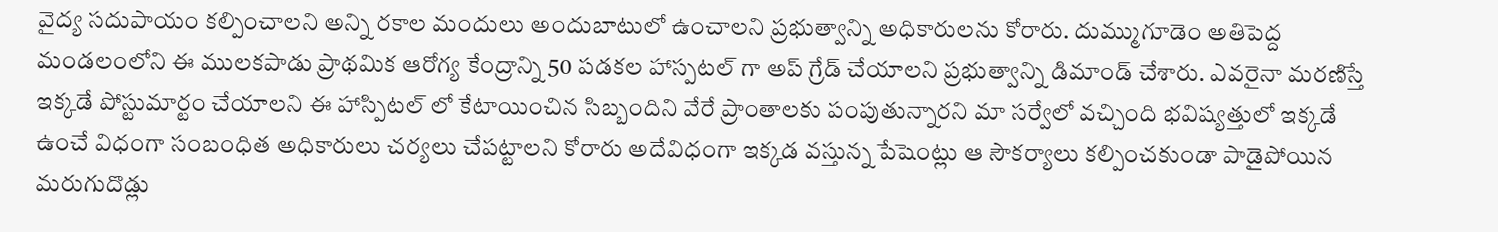వైద్య సదుపాయం కల్పించాలని అన్ని రకాల మందులు అందుబాటులో ఉంచాలని ప్రభుత్వాన్ని అధికారులను కోరారు. దుమ్ముగూడెం అతిపెద్ద మండలంలోని ఈ ములకపాడు ప్రాథమిక ఆరోగ్య కేంద్రాన్ని 50 పడకల హాస్పటల్ గా అప్ గ్రేడ్ చేయాలని ప్రభుత్వాన్ని డిమాండ్ చేశారు. ఎవరైనా మరణిస్తే ఇక్కడే పోస్టుమార్టం చేయాలని ఈ హాస్పిటల్ లో కేటాయించిన సిబ్బందిని వేరే ప్రాంతాలకు పంపుతున్నారని మా సర్వేలో వచ్చింది భవిష్యత్తులో ఇక్కడే ఉంచే విధంగా సంబంధిత అధికారులు చర్యలు చేపట్టాలని కోరారు అదేవిధంగా ఇక్కడ వస్తున్న పేషెంట్లు ఆ సౌకర్యాలు కల్పించకుండా పాడైపోయిన మరుగుదొడ్లు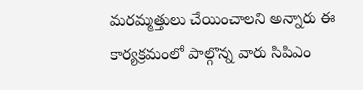మరమ్మత్తులు చేయించాలని అన్నారు ఈ కార్యక్రమంలో పాల్గొన్న వారు సిపిఎం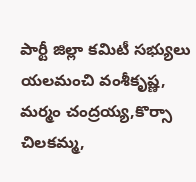పార్టీ జిల్లా కమిటీ సభ్యులు యలమంచి వంశీకృష్ణ, మర్మం చంద్రయ్య,కొర్సా చిలకమ్మ,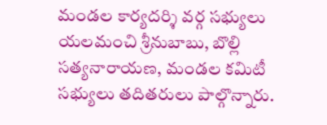మండల కార్యదర్శి వర్గ సభ్యులు యలమంచి శ్రీనుబాబు, బొల్లి సత్యనారాయణ, మండల కమిటీ సభ్యులు తదితరులు పాల్గొన్నారు.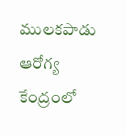ములకపాడు ఆరోగ్య కేంద్రంలో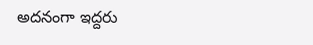అదనంగా ఇద్దరు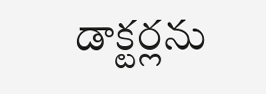డాక్టర్లను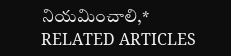నియమించాలి,*
RELATED ARTICLES